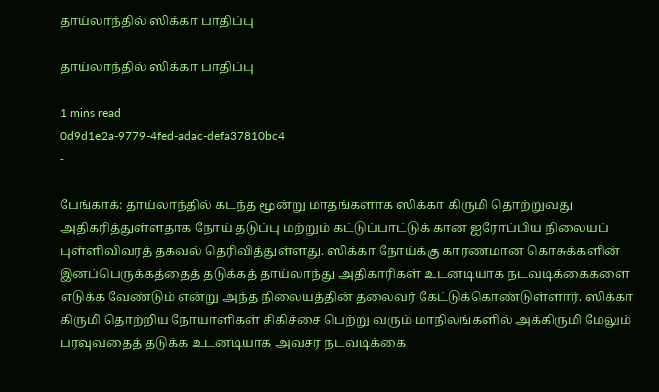தாய்லாந்தில் ஸிக்கா பாதிப்பு

தாய்லாந்தில் ஸிக்கா பாதிப்பு

1 mins read
0d9d1e2a-9779-4fed-adac-defa37810bc4
-

பேங்காக்: தாய்லாந்தில் கடந்த மூன்று மாதங்களாக ஸிக்கா கிருமி தொற்றுவது அதிகரித்துள்ளதாக நோய் தடுப்பு மற்றும் கட்டுப்பாட்டுக் கான ஐரோப்பிய நிலையப் புள்ளிவிவரத் தகவல் தெரிவித்துள்ளது. ஸிக்கா நோய்க்கு காரணமான கொசுக்களின் இனப்பெருக்கத்தைத் தடுக்கத் தாய்லாந்து அதிகாரிகள் உடனடியாக நடவடிக்கைகளை எடுக்க வேண்டும் என்று அந்த நிலையத்தின் தலைவர் கேட்டுக்கொண்டுள்ளார். ஸிக்கா கிருமி தொற்றிய நோயாளிகள் சிகிச்சை பெற்று வரும் மாநிலங்களில் அக்கிருமி மேலும் பரவுவதைத் தடுக்க உடனடியாக அவசர நடவடிக்கை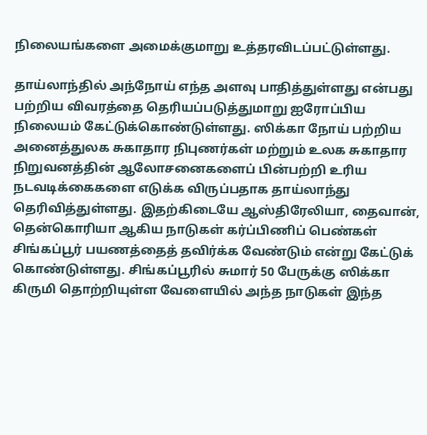நிலையங்களை அமைக்குமாறு உத்தரவிடப்பட்டுள்ளது.

தாய்லாந்தில் அந்நோய் எந்த அளவு பாதித்துள்ளது என்பது பற்றிய விவரத்தை தெரியப்படுத்துமாறு ஐரோப்பிய நிலையம் கேட்டுக்கொண்டுள்ளது. ஸிக்கா நோய் பற்றிய அனைத்துலக சுகாதார நிபுணர்கள் மற்றும் உலக சுகாதார நிறுவனத்தின் ஆலோசனைகளைப் பின்பற்றி உரிய நடவடிக்கைகளை எடுக்க விருப்பதாக தாய்லாந்து தெரிவித்துள்ளது. இதற்கிடையே ஆஸ்திரேலியா, தைவான், தென்கொரியா ஆகிய நாடுகள் கர்ப்பிணிப் பெண்கள் சிங்கப்பூர் பயணத்தைத் தவிர்க்க வேண்டும் என்று கேட்டுக் கொண்டுள்ளது. சிங்கப்பூரில் சுமார் 50 பேருக்கு ஸிக்கா கிருமி தொற்றியுள்ள வேளையில் அந்த நாடுகள் இந்த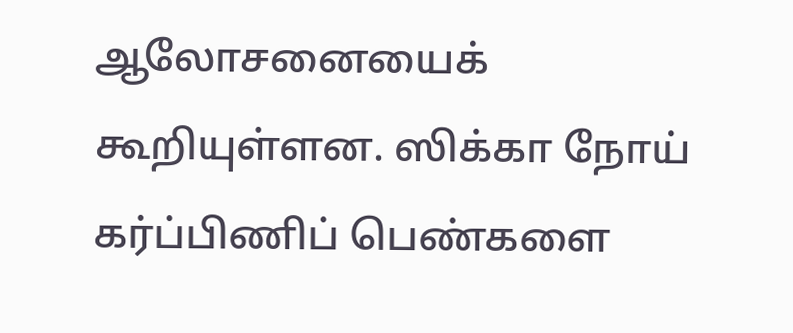ஆலோசனையைக் கூறியுள்ளன. ஸிக்கா நோய் கர்ப்பிணிப் பெண்களை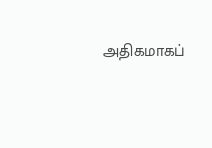அதிகமாகப்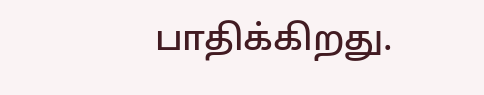பாதிக்கிறது.